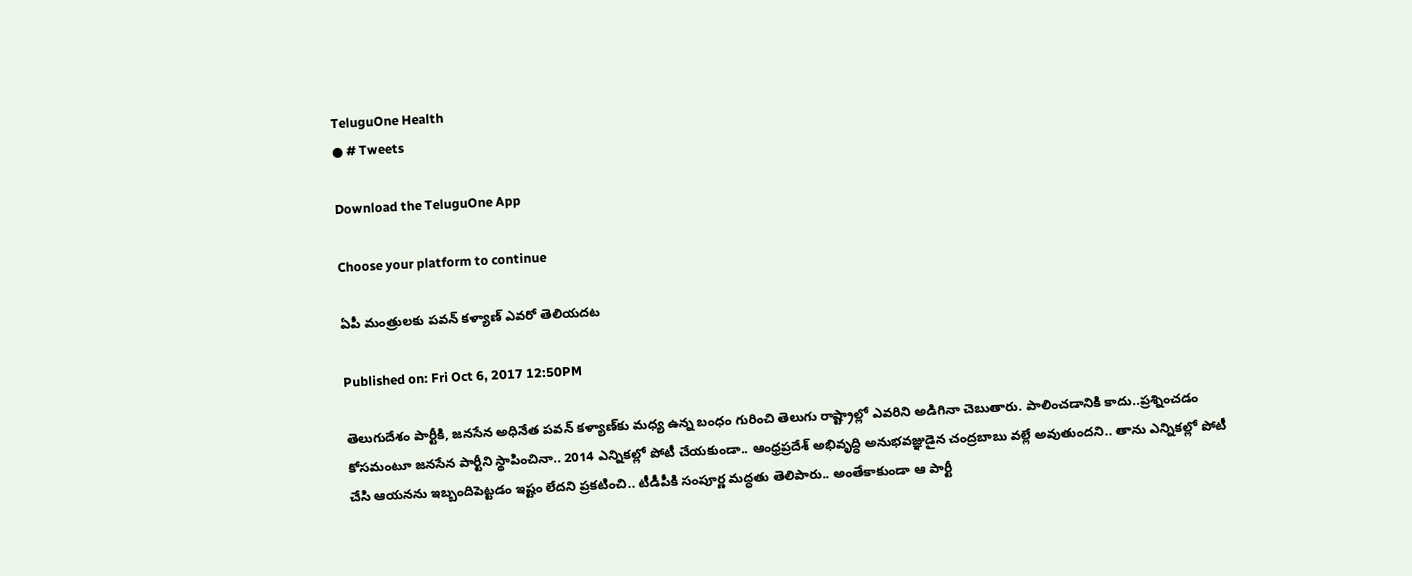TeluguOne Health
● # Tweets

Download the TeluguOne App

Choose your platform to continue

ఏపీ మంత్రులకు పవన్ కళ్యాణ్ ఎవరో తెలియదట

Published on: Fri Oct 6, 2017 12:50PM

తెలుగుదేశం పార్టీకి, జనసేన అధినేత పవన్ కళ్యాణ్‌కు మధ్య ఉన్న బంధం గురించి తెలుగు రాష్ట్రాల్లో ఎవరిని అడిగినా చెబుతారు. పాలించడానికి కాదు..ప్రశ్నించడం కోసమంటూ జనసేన పార్టీని స్థాపించినా.. 2014 ఎన్నికల్లో పోటీ చేయకుండా.. ఆంధ్రప్రదేశ్ అభివృద్ధి అనుభవజ్ఞుడైన చంద్రబాబు వల్లే అవుతుందని.. తాను ఎన్నికల్లో పోటీ చేసి ఆయనను ఇబ్బందిపెట్టడం ఇష్టం లేదని ప్రకటించి.. టీడీపీకి సంపూర్ణ మద్ధతు తెలిపారు.. అంతేకాకుండా ఆ పార్టీ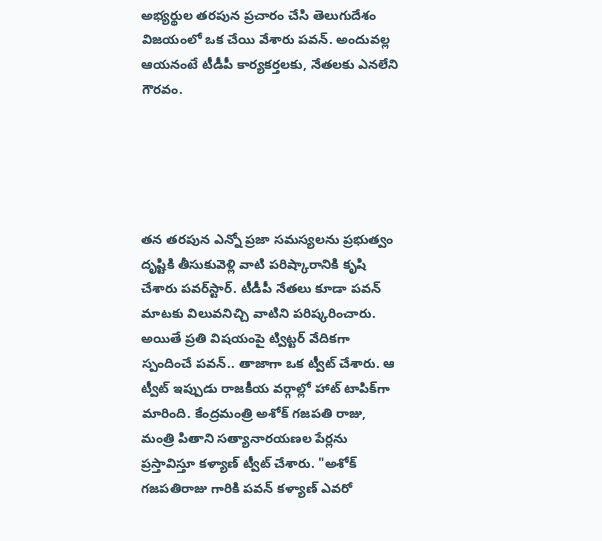అభ్యర్థుల తరపున ప్రచారం చేసి తెలుగుదేశం విజయంలో ఒక చేయి వేశారు పవన్. అందువల్ల ఆయనంటే టీడీపీ కార్యకర్తలకు, నేతలకు ఎనలేని గౌరవం.





తన తరపున ఎన్నో ప్రజా సమస్యలను ప్రభుత్వం దృష్టికి తీసుకువెళ్లి వాటి పరిష్కారానికి కృషి చేశారు పవర్‌స్టార్. టీడీపీ నేతలు కూడా పవన్ మాటకు విలువనిచ్చి వాటిని పరిష్కరించారు. అయితే ప్రతి విషయంపై ట్విట్టర్ వేదికగా స్పందించే పవన్.. తాజాగా ఒక ట్వీట్ చేశారు. ఆ ట్వీట్ ఇప్పుడు రాజకీయ వర్గాల్లో హాట్ టాపిక్‌గా మారింది. కేంద్రమంత్రి అశోక్ గజపతి రాజు, మంత్రి పితాని సత్యానారయణల పేర్లను ప్రస్తావిస్తూ కళ్యాణ్ ట్వీట్ చేశారు. "అశోక్ గజపతిరాజు గారికి పవన్‌ కళ్యాణ్ ఎవరో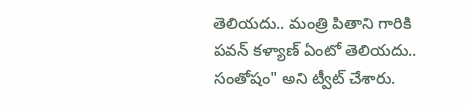తెలియదు.. మంత్రి పితాని గారికి పవన్ కళ్యాణ్ ఏంటో తెలియదు.. సంతోషం" అని ట్వీట్ చేశారు.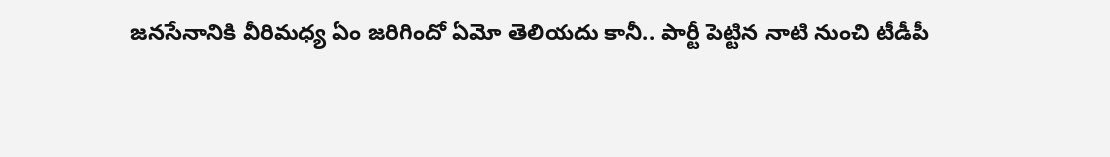జనసేనానికి వీరిమధ్య ఏం జరిగిందో ఏమో తెలియదు కానీ.. పార్టీ పెట్టిన నాటి నుంచి టీడీపీ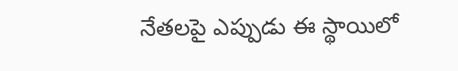నేతలపై ఎప్పుడు ఈ స్థాయిలో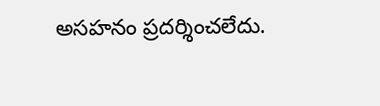అసహనం ప్రదర్శించలేదు.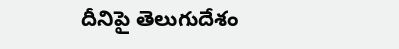దీనిపై తెలుగుదేశం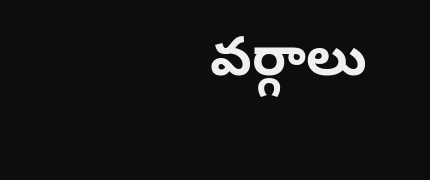వర్గాలు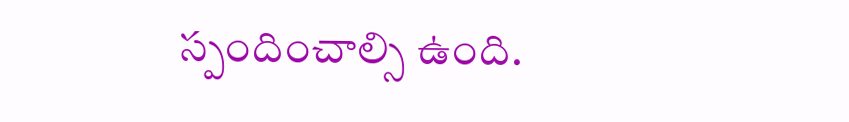స్పందించాల్సి ఉంది.